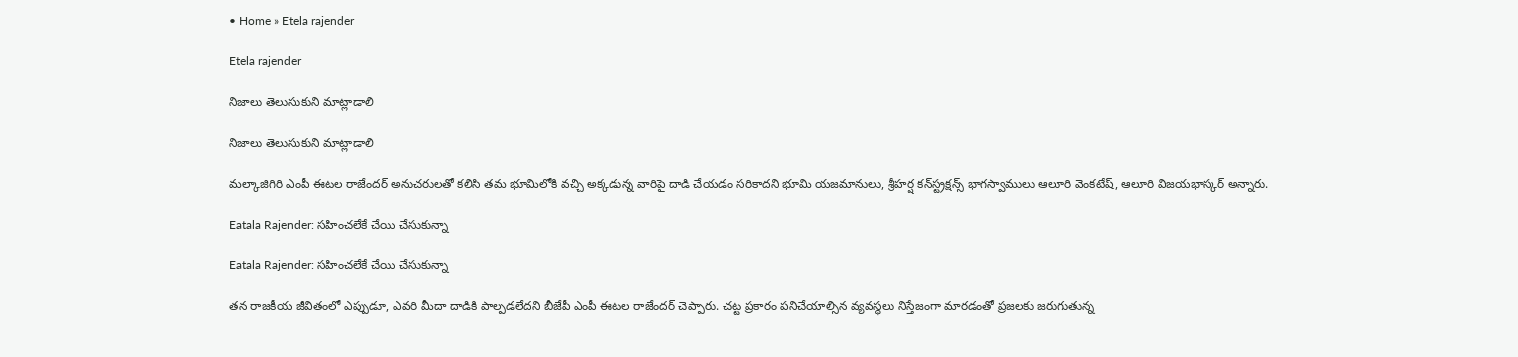• Home » Etela rajender

Etela rajender

నిజాలు తెలుసుకుని మాట్లాడాలి

నిజాలు తెలుసుకుని మాట్లాడాలి

మల్కాజిగిరి ఎంపీ ఈటల రాజేందర్‌ అనుచరులతో కలిసి తమ భూమిలోకి వచ్చి అక్కడున్న వారిపై దాడి చేయడం సరికాదని భూమి యజమానులు, శ్రీహర్ష కన్‌స్ట్రక్షన్స్‌ భాగస్వాములు ఆలూరి వెంకటేష్‌, ఆలూరి విజయభాస్కర్‌ అన్నారు.

Eatala Rajender: సహించలేకే చేయి చేసుకున్నా

Eatala Rajender: సహించలేకే చేయి చేసుకున్నా

తన రాజకీయ జీవితంలో ఎప్పుడూ, ఎవరి మీదా దాడికి పాల్పడలేదని బీజేపీ ఎంపీ ఈటల రాజేందర్‌ చెప్పారు. చట్ట ప్రకారం పనిచేయాల్సిన వ్యవస్థలు నిస్తేజంగా మారడంతో ప్రజలకు జరుగుతున్న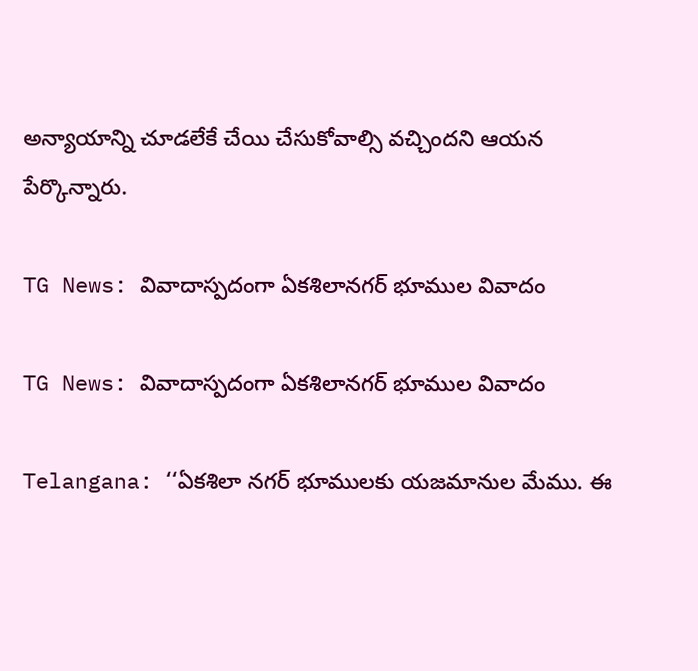అన్యాయాన్ని చూడలేకే చేయి చేసుకోవాల్సి వచ్చిందని ఆయన పేర్కొన్నారు.

TG News: వివాదాస్పదంగా ఏకశిలానగర్ భూముల వివాదం

TG News: వివాదాస్పదంగా ఏకశిలానగర్ భూముల వివాదం

Telangana: ‘‘ఏకశిలా నగర్ భూములకు యజమానుల మేము. ఈ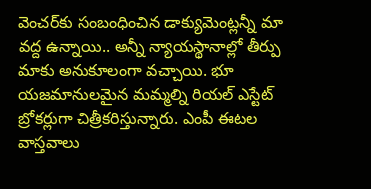వెంచర్‌కు సంబంధించిన డాక్యుమెంట్లన్నీ మా వద్ద ఉన్నాయి.. అన్నీ న్యాయస్థానాల్లో తీర్పు మాకు అనుకూలంగా వచ్చాయి. భూ యజమానులమైన మమ్మల్ని రియల్ ఎస్టేట్ బ్రోకర్లుగా చిత్రీకరిస్తున్నారు. ఎంపీ ఈటల వాస్తవాలు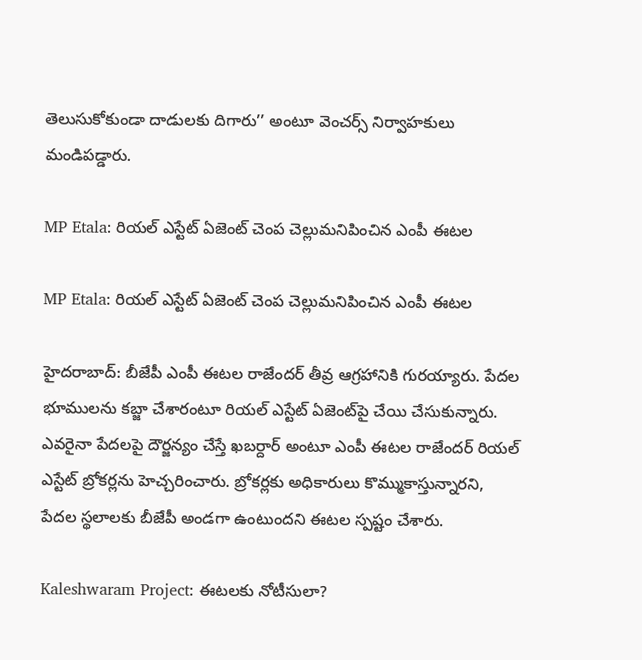తెలుసుకోకుండా దాడులకు దిగారు’’ అంటూ వెంచర్స్ నిర్వాహకులు మండిపడ్డారు.

MP Etala: రియల్ ఎస్టేట్ ఏజెంట్‌ చెంప చెల్లుమనిపించిన ఎంపీ ఈటల

MP Etala: రియల్ ఎస్టేట్ ఏజెంట్‌ చెంప చెల్లుమనిపించిన ఎంపీ ఈటల

హైదరాబాద్: బీజేపీ ఎంపీ ఈటల రాజేందర్ తీవ్ర ఆగ్రహానికి గురయ్యారు. పేదల భూములను కబ్జా చేశారంటూ రియల్ ఎస్టేట్ ఏజెంట్‌పై చేయి చేసుకున్నారు. ఎవరైనా పేదలపై దౌర్జన్యం చేస్తే ఖబర్దార్‌ అంటూ ఎంపీ ఈటల రాజేందర్ రియల్ ఎస్టేట్ బ్రోకర్లను హెచ్చరించారు. బ్రోకర్లకు అధికారులు కొమ్ముకాస్తున్నారని, పేదల స్థలాలకు బీజేపీ అండగా ఉంటుందని ఈటల స్పష్టం చేశారు.

Kaleshwaram Project: ఈటలకు నోటీసులా?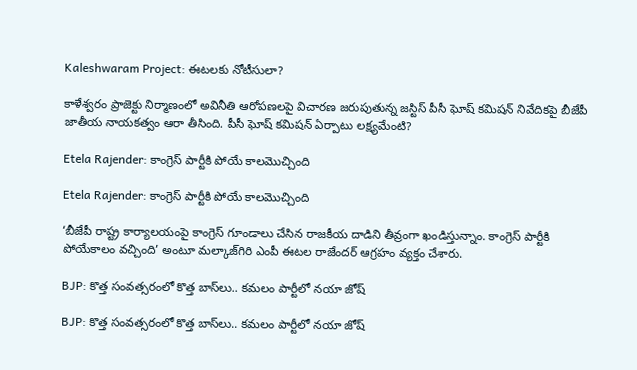Kaleshwaram Project: ఈటలకు నోటీసులా?

కాళేశ్వరం ప్రాజెక్టు నిర్మాణంలో అవినీతి ఆరోపణలపై విచారణ జరుపుతున్న జస్టిస్‌ పీసీ ఘోష్‌ కమిషన్‌ నివేదికపై బీజేపీ జాతీయ నాయకత్వం ఆరా తీసింది. పీసీ ఘోష్‌ కమిషన్‌ ఏర్పాటు లక్ష్యమేంటి?

Etela Rajender: కాంగ్రెస్‌ పార్టీకి పోయే కాలమొచ్చింది

Etela Rajender: కాంగ్రెస్‌ పార్టీకి పోయే కాలమొచ్చింది

‘బీజేపీ రాష్ట్ర కార్యాలయంపై కాంగ్రెస్‌ గూండాలు చేసిన రాజకీయ దాడిని తీవ్రంగా ఖండిస్తున్నాం. కాంగ్రెస్‌ పార్టీకి పోయేకాలం వచ్చింది’ అంటూ మల్కాజ్‌గిరి ఎంపీ ఈటల రాజేందర్‌ ఆగ్రహం వ్యక్తం చేశారు.

BJP: కొత్త సంవత్సరంలో కొత్త బాస్‌లు.. కమలం పార్టీలో నయా జోష్

BJP: కొత్త సంవత్సరంలో కొత్త బాస్‌లు.. కమలం పార్టీలో నయా జోష్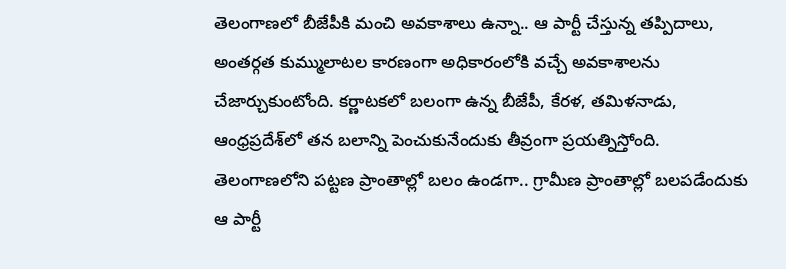తెలంగాణలో బీజేపీకి మంచి అవకాశాలు ఉన్నా.. ఆ పార్టీ చేస్తున్న తప్పిదాలు, అంతర్గత కుమ్ములాటల కారణంగా అధికారంలోకి వచ్చే అవకాశాలను చేజార్చుకుంటోంది. కర్ణాటకలో బలంగా ఉన్న బీజేపీ, కేరళ, తమిళనాడు, ఆంధ్రప్రదేశ్‌లో తన బలాన్ని పెంచుకునేందుకు తీవ్రంగా ప్రయత్నిస్తోంది. తెలంగాణలోని పట్టణ ప్రాంతాల్లో బలం ఉండగా.. గ్రామీణ ప్రాంతాల్లో బలపడేందుకు ఆ పార్టీ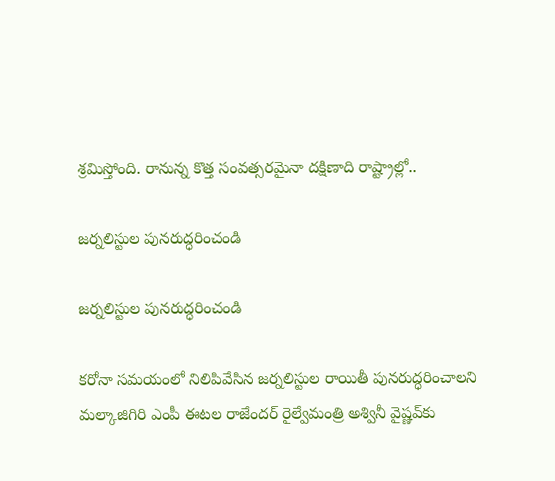శ్రమిస్తోంది. రానున్న కొత్త సంవత్సరమైనా దక్షిణాది రాష్ట్రాల్లో..

జర్నలిస్టుల పునరుద్ధరించండి

జర్నలిస్టుల పునరుద్ధరించండి

కరోనా సమయంలో నిలిపివేసిన జర్నలిస్టుల రాయితీ పునరుద్ధరించాలని మల్కాజిగిరి ఎంపీ ఈటల రాజేందర్‌ రైల్వేమంత్రి అశ్వినీ వైష్ణవ్‌కు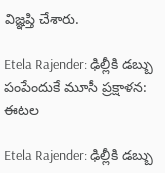విజ్ఞప్తి చేశారు.

Etela Rajender: ఢిల్లీకి డబ్బు పంపేందుకే మూసీ ప్రక్షాళన: ఈటల

Etela Rajender: ఢిల్లీకి డబ్బు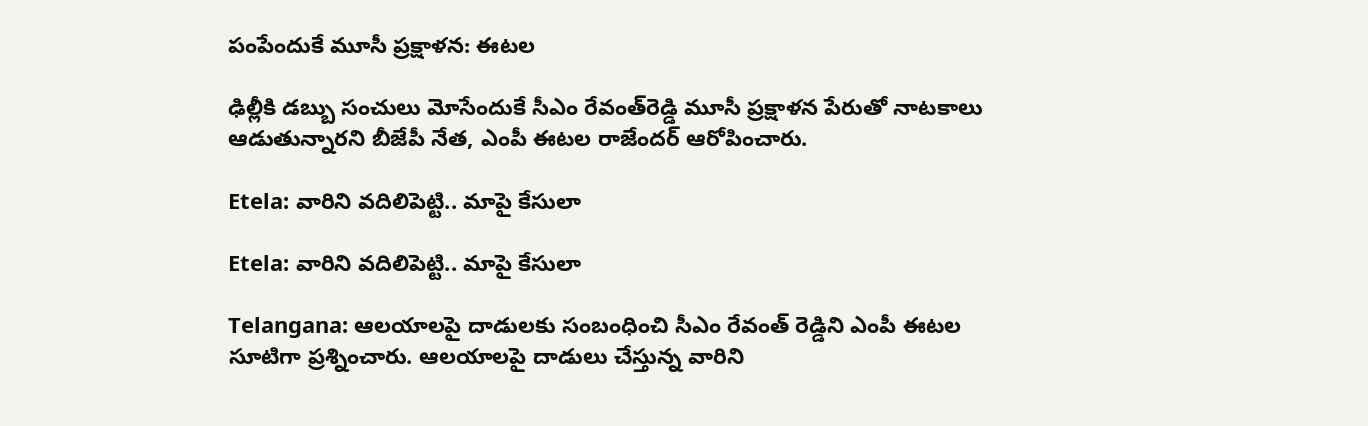పంపేందుకే మూసీ ప్రక్షాళన: ఈటల

ఢిల్లీకి డబ్బు సంచులు మోసేందుకే సీఎం రేవంత్‌రెడ్డి మూసీ ప్రక్షాళన పేరుతో నాటకాలు ఆడుతున్నారని బీజేపీ నేత, ఎంపీ ఈటల రాజేందర్‌ ఆరోపించారు.

Etela: వారిని వదిలిపెట్టి.. మాపై కేసులా

Etela: వారిని వదిలిపెట్టి.. మాపై కేసులా

Telangana: ఆలయాలపై దాడులకు సంబంధించి సీఎం రేవంత్ రెడ్డిని ఎంపీ ఈటల సూటిగా ప్రశ్నించారు. ఆలయాలపై దాడులు చేస్తున్న వారిని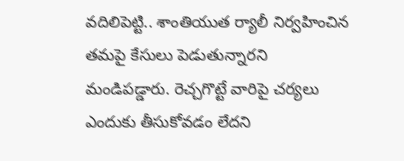వదిలిపెట్టి.. శాంతియుత ర్యాలీ నిర్వహించిన తమపై కేసులు పెడుతున్నారని మండిపడ్డారు. రెచ్చగొట్టే వారిపై చర్యలు ఎందుకు తీసుకోవడం లేదని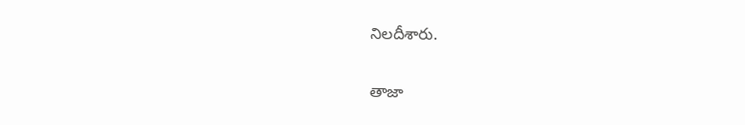నిలదీశారు.

తాజా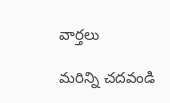వార్తలు

మరిన్ని చదవండి